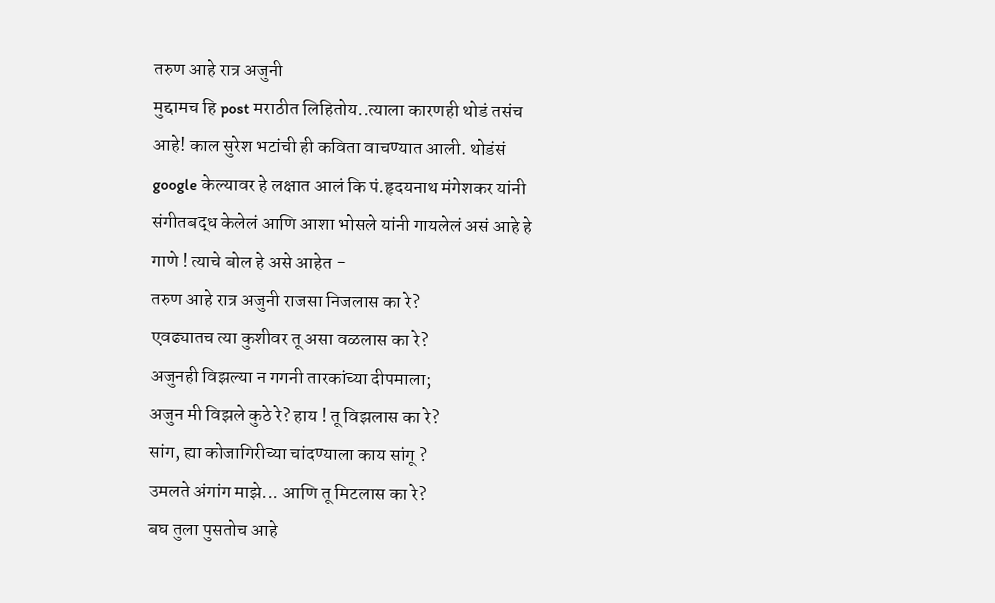तरुण आहे रात्र अजुनी
मुद्दामच हि post मराठीत लिहितोय..त्याला कारणही थोडं तसंच आहे! काल सुरेश भटांची ही कविता वाचण्यात आली. थोडंसं google केल्यावर हे लक्षात आलं कि पं.हृदयनाथ मंगेशकर यांनी संगीतबद्ध केलेलं आणि आशा भोसले यांनी गायलेलं असं आहे हे गाणे ! त्याचे बोल हे असे आहेत -
तरुण आहे रात्र अजुनी राजसा निजलास का रे?
एवढ्यातच त्या कुशीवर तू असा वळलास का रे?
अजुनही विझल्या न गगनी तारकांच्या दीपमाला;
अजुन मी विझले कुठे रे? हाय ! तू विझलास का रे?
सांग, ह्या कोजागिरीच्या चांदण्याला काय सांगू ?
उमलते अंगांग माझे... आणि तू मिटलास का रे?
बघ तुला पुसतोच आहे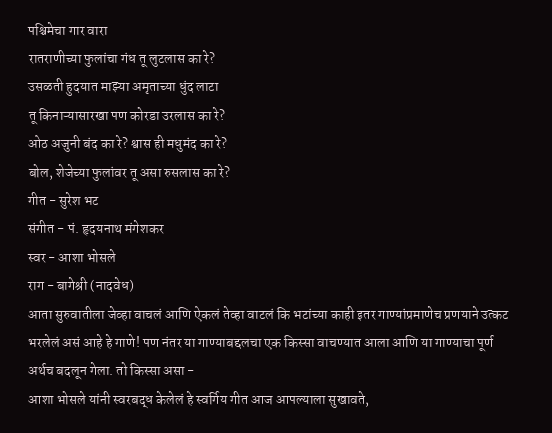पश्चिमेचा गार वारा
रातराणीच्या फुलांचा गंध तू लुटलास का रे?
उसळती हुदयात माझ्या अमृताच्या धुंद लाटा
तू किनाऱ्यासारखा पण कोरडा उरलास का रे?
ओठ अजुनी बंद का रे? श्वास ही मधुमंद का रे?
बोल, शेजेच्या फुलांवर तू असा रुसलास का रे?
गीत - सुरेश भट
संगीत - पं. हृदयनाथ मंगेशकर
स्वर - आशा भोसले
राग - बागेश्री (नादवेध)
आता सुरुवातीला जेव्हा वाचलं आणि ऐकलं तेव्हा वाटलं कि भटांच्या काही इतर गाण्यांप्रमाणेच प्रणयाने उत्कट भरलेलं असं आहे हे गाणे! पण नंतर या गाण्याबद्दलचा एक किस्सा वाचण्यात आला आणि या गाण्याचा पूर्ण अर्थच बदलून गेला. तो किस्सा असा -
आशा भोसले यांनी स्वरबद्ध केलेलं हे स्वर्गिय गीत आज आपल्याला सुखावते,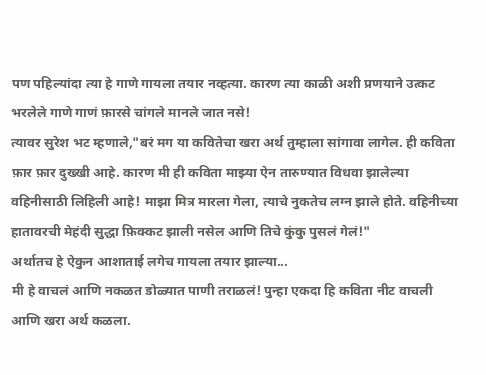पण पहिल्यांदा त्या हे गाणे गायला तयार नव्हत्या. कारण त्या काळी अशी प्रणयाने उत्कट भरलेले गाणे गाणं फ़ारसे चांगले मानले जात नसे!
त्यावर सुरेश भट म्हणाले,"बरं मग या कवितेचा खरा अर्थ तुम्हाला सांगावा लागेल. ही कविता फ़ार फ़ार दुख्खी आहे. कारण मी ही कविता माझ्या ऐन तारुण्यात विधवा झालेल्या वहिनीसाठी लिहिली आहे! माझा मित्र मारला गेला, त्याचे नुकतेच लग्न झाले होते. वहिनीच्या हातावरची मेहंदी सुद्धा फ़िक्कट झाली नसेल आणि तिचे कुंकु पुसलं गेलं!"
अर्थातच हे ऐकुन आशाताई लगेच गायला तयार झाल्या...
मी हे वाचलं आणि नकळत डोळ्यात पाणी तराळलं! पुन्हा एकदा हि कविता नीट वाचली आणि खरा अर्थ कळला.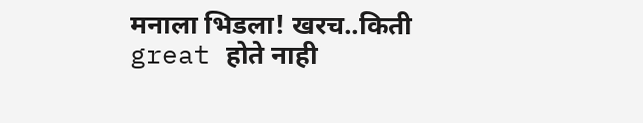मनाला भिडला! खरच..किती great होते नाही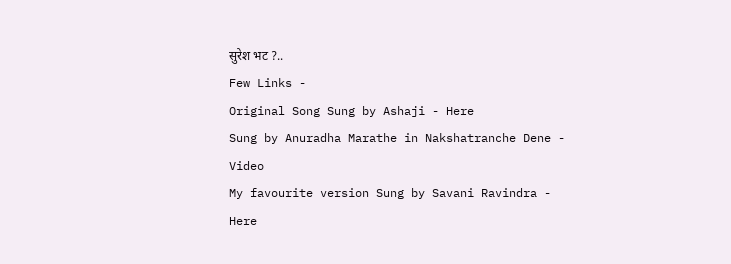सुरेश भट ?..
Few Links -
Original Song Sung by Ashaji - Here
Sung by Anuradha Marathe in Nakshatranche Dene - Video
My favourite version Sung by Savani Ravindra - Here